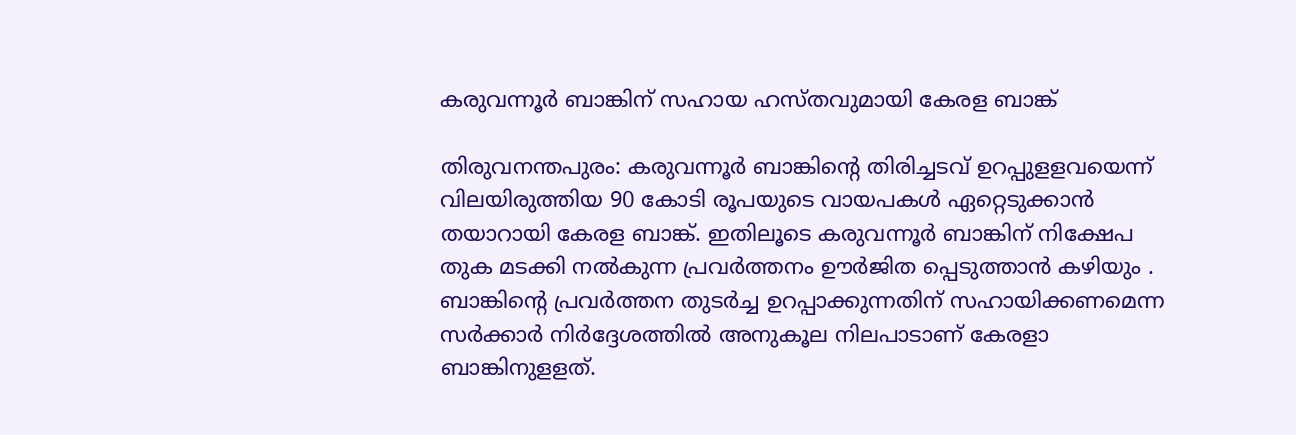കരുവന്നൂര്‍ ബാങ്കിന്‌ സഹായ ഹസ്‌തവുമായി കേരള ബാങ്ക്‌

തിരുവനന്തപുരം: കരുവന്നൂര്‍ ബാങ്കിന്റെ തിരിച്ചടവ്‌ ഉറപ്പുളളവയെന്ന്‌ വിലയിരുത്തിയ 90 കോടി രൂപയുടെ വായപകള്‍ ഏറ്റെടുക്കാന്‍ തയാറായി കേരള ബാങ്ക്‌. ഇതിലൂടെ കരുവന്നൂര്‍ ബാങ്കിന്‌ നിക്ഷേപ തുക മടക്കി നല്‍കുന്ന പ്രവര്‍ത്തനം ഊര്‍ജിത പ്പെടുത്താന്‍ കഴിയും . ബാങ്കിന്റെ പ്രവര്‍ത്തന തുടര്‍ച്ച ഉറപ്പാക്കുന്നതിന്‌ സഹായിക്കണമെന്ന സര്‍ക്കാര്‍ നിര്‍ദ്ദേശത്തില്‍ അനുകൂല നിലപാടാണ്‌ കേരളാ ബാങ്കിനുളളത്‌.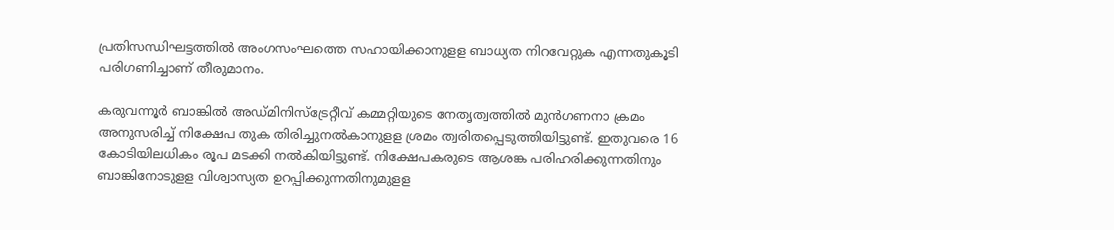പ്രതിസന്ധിഘട്ടത്തില്‍ അംഗസംഘത്തെ സഹായിക്കാനുളള ബാധ്യത നിറവേറ്റുക എന്നതുകൂടി പരിഗണിച്ചാണ്‌ തീരുമാനം.

കരുവന്നൂര്‍ ബാങ്കില്‍ അഡ്‌മിനിസ്‌ട്രേറ്റീവ്‌ കമ്മറ്റിയുടെ നേതൃത്വത്തില്‍ മുന്‍ഗണനാ ക്രമം അനുസരിച്ച്‌ നിക്ഷേപ തുക തിരിച്ചുനല്‍കാനുളള ശ്രമം ത്വരിതപ്പെടുത്തിയിട്ടുണ്ട്‌. ഇതുവരെ 16 കോടിയിലധികം രൂപ മടക്കി നല്‍കിയിട്ടുണ്ട്‌. നിക്ഷേപകരുടെ ആശങ്ക പരിഹരിക്കുന്നതിനും ബാങ്കിനോടുളള വിശ്വാസ്യത ഉറപ്പിക്കുന്നതിനുമുളള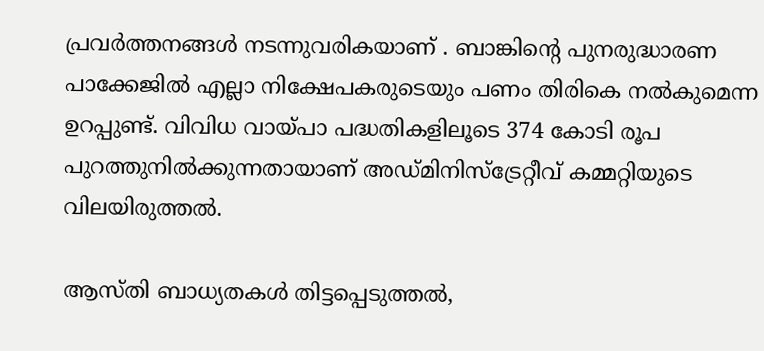പ്രവര്‍ത്തനങ്ങള്‍ നടന്നുവരികയാണ്‌ . ബാങ്കിന്റെ പുനരുദ്ധാരണ പാക്കേജില്‍ എല്ലാ നിക്ഷേപകരുടെയും പണം തിരികെ നല്‍കുമെന്ന ഉറപ്പുണ്ട്‌. വിവിധ വായ്‌പാ പദ്ധതികളിലൂടെ 374 കോടി രൂപ പുറത്തുനില്‍ക്കുന്നതായാണ്‌ അഡ്‌മിനിസ്‌ട്രേറ്റീവ്‌ കമ്മറ്റിയുടെ വിലയിരുത്തല്‍.

ആസ്‌തി ബാധ്യതകള്‍ തിട്ടപ്പെടുത്തല്‍,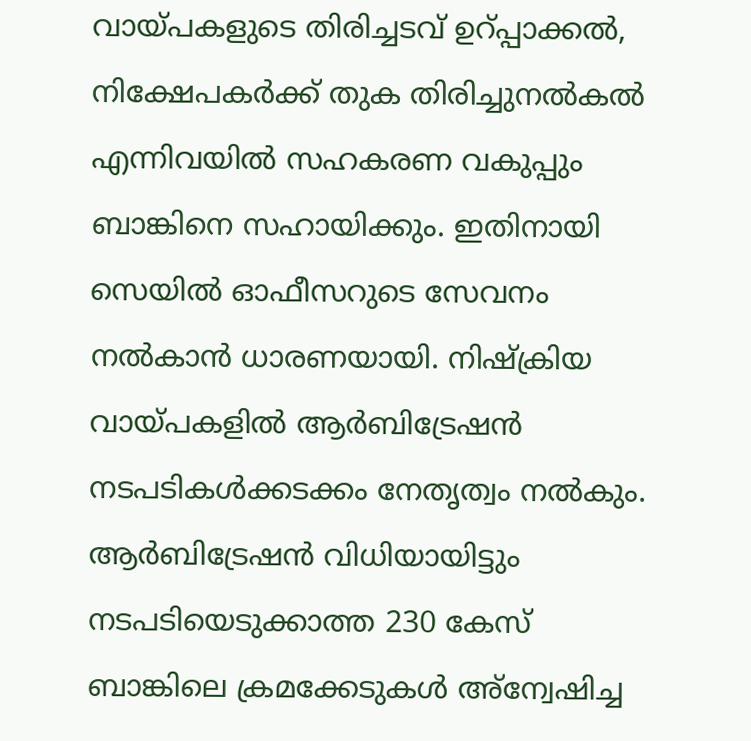വായ്‌പകളുടെ തിരിച്ചടവ്‌ ഉറ്‌പ്പാക്കല്‍, നിക്ഷേപകര്‍ക്ക്‌ തുക തിരിച്ചുനല്‍കല്‍ എന്നിവയില്‍ സഹകരണ വകുപ്പും ബാങ്കിനെ സഹായിക്കും. ഇതിനായി സെയില്‍ ഓഫീസറുടെ സേവനം നല്‍കാന്‍ ധാരണയായി. നിഷ്‌ക്രിയ വായ്‌പകളില്‍ ആര്‍ബിട്രേഷന്‍ നടപടികള്‍ക്കടക്കം നേതൃത്വം നല്‍കും. ആര്‍ബിട്രേഷന്‍ വിധിയായിട്ടും നടപടിയെടുക്കാത്ത 230 കേസ്‌ ബാങ്കിലെ ക്രമക്കേടുകള്‍ അ്‌ന്വേഷിച്ച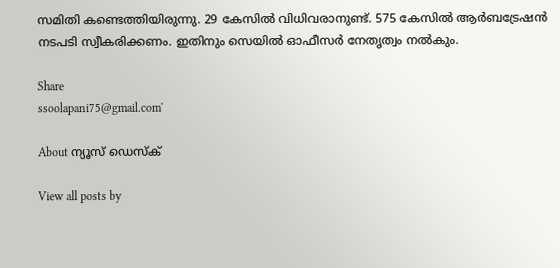സമിതി കണ്ടെത്തിയിരുന്നു. 29 കേസില്‍ വിധിവരാനുണ്ട്‌. 575 കേസില്‍ ആര്‍ബട്രേഷന്‍ നടപടി സ്വീകരിക്കണം. ഇതിനും സെയില്‍ ഓഫീസര്‍ നേതൃത്വം നല്‍കും.

Share
ssoolapani75@gmail.com'

About ന്യൂസ് ഡെസ്ക്

View all posts by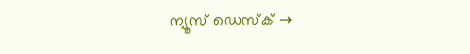ന്യൂസ് ഡെസ്ക് →